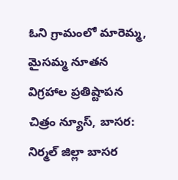ఓని గ్రామంలో మారెమ్మ, మైసమ్మ నూతన విగ్రహాల ప్రతిష్టాపన
చిత్రం న్యూస్, బాసర: నిర్మల్ జిల్లా బాసర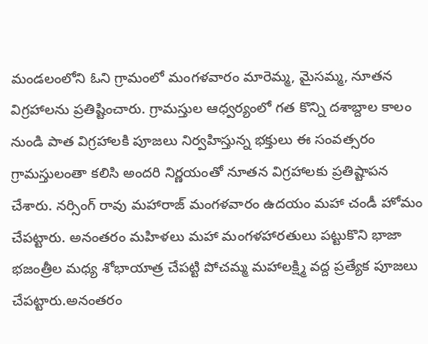మండలంలోని ఓని గ్రామంలో మంగళవారం మారెమ్మ, మైసమ్మ, నూతన విగ్రహాలను ప్రతిష్టించారు. గ్రామస్తుల ఆధ్వర్యంలో గత కొన్ని దశాబ్దాల కాలం నుండి పాత విగ్రహాలకి పూజలు నిర్వహిస్తున్న భక్తులు ఈ సంవత్సరం గ్రామస్తులంతా కలిసి అందరి నిర్ణయంతో నూతన విగ్రహాలకు ప్రతిష్టాపన చేశారు. నర్సింగ్ రావు మహారాజ్ మంగళవారం ఉదయం మహా చండీ హోమం చేపట్టారు. అనంతరం మహిళలు మహా మంగళహారతులు పట్టుకొని భాజా భజంత్రీల మధ్య శోభాయాత్ర చేపట్టి పోచమ్మ మహాలక్ష్మి వద్ద ప్రత్యేక పూజలు చేపట్టారు.అనంతరం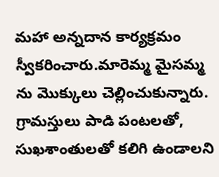మహా అన్నదాన కార్యక్రమం స్వీకరించారు.మారెమ్మ మైసమ్మ ను మొక్కులు చెల్లించుకున్నారు. గ్రామస్తులు పాడి పంటలతో, సుఖశాంతులతో కలిగి ఉండాలని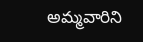అమ్మవారిని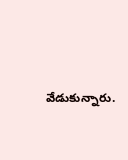వేడుకున్నారు.